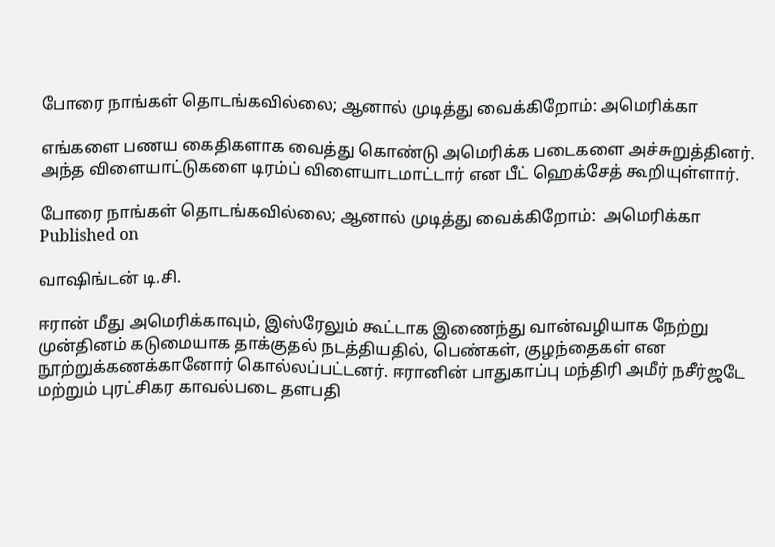போரை நாங்கள் தொடங்கவில்லை; ஆனால் முடித்து வைக்கிறோம்: அமெரிக்கா

எங்களை பணய கைதிகளாக வைத்து கொண்டு அமெரிக்க படைகளை அச்சுறுத்தினர். அந்த விளையாட்டுகளை டிரம்ப் விளையாடமாட்டார் என பீட் ஹெக்சேத் கூறியுள்ளார்.

போரை நாங்கள் தொடங்கவில்லை; ஆனால் முடித்து வைக்கிறோம்:  அமெரிக்கா
Published on

வாஷிங்டன் டி.சி.

ஈரான் மீது அமெரிக்காவும், இஸ்ரேலும் கூட்டாக இணைந்து வான்வழியாக நேற்று முன்தினம் கடுமையாக தாக்குதல் நடத்தியதில், பெண்கள், குழந்தைகள் என நூற்றுக்கணக்கானோர் கொல்லப்பட்டனர். ஈரானின் பாதுகாப்பு மந்திரி அமீர் நசீர்ஜடே மற்றும் புரட்சிகர காவல்படை தளபதி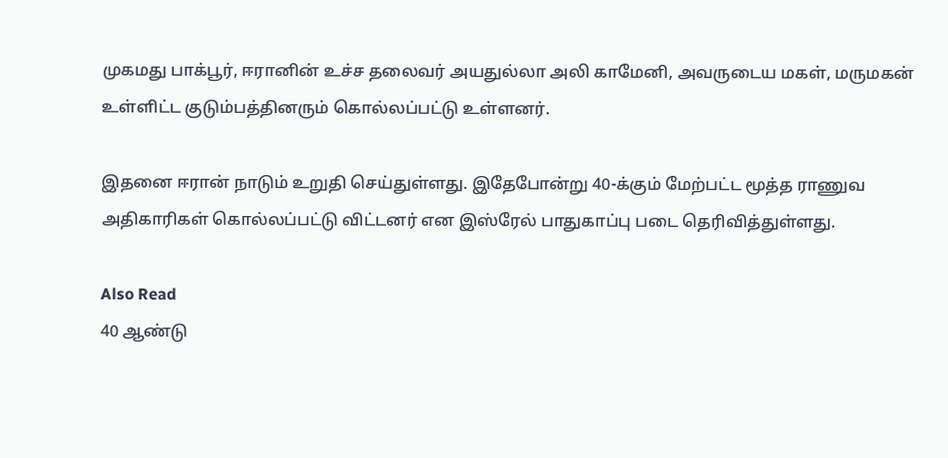முகமது பாக்பூர், ஈரானின் உச்ச தலைவர் அயதுல்லா அலி காமேனி, அவருடைய மகள், மருமகன் உள்ளிட்ட குடும்பத்தினரும் கொல்லப்பட்டு உள்ளனர்.

இதனை ஈரான் நாடும் உறுதி செய்துள்ளது. இதேபோன்று 40-க்கும் மேற்பட்ட மூத்த ராணுவ அதிகாரிகள் கொல்லப்பட்டு விட்டனர் என இஸ்ரேல் பாதுகாப்பு படை தெரிவித்துள்ளது.

Also Read
40 ஆண்டு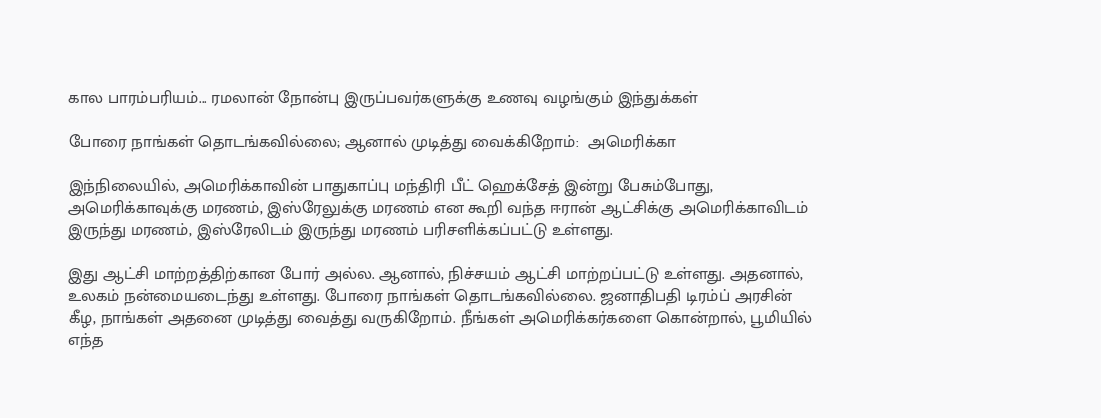கால பாரம்பரியம்... ரமலான் நோன்பு இருப்பவர்களுக்கு உணவு வழங்கும் இந்துக்கள்

போரை நாங்கள் தொடங்கவில்லை; ஆனால் முடித்து வைக்கிறோம்:  அமெரிக்கா

இந்நிலையில், அமெரிக்காவின் பாதுகாப்பு மந்திரி பீட் ஹெக்சேத் இன்று பேசும்போது, அமெரிக்காவுக்கு மரணம், இஸ்ரேலுக்கு மரணம் என கூறி வந்த ஈரான் ஆட்சிக்கு அமெரிக்காவிடம் இருந்து மரணம், இஸ்ரேலிடம் இருந்து மரணம் பரிசளிக்கப்பட்டு உள்ளது.

இது ஆட்சி மாற்றத்திற்கான போர் அல்ல. ஆனால், நிச்சயம் ஆட்சி மாற்றப்பட்டு உள்ளது. அதனால், உலகம் நன்மையடைந்து உள்ளது. போரை நாங்கள் தொடங்கவில்லை. ஜனாதிபதி டிரம்ப் அரசின் கீழ, நாங்கள் அதனை முடித்து வைத்து வருகிறோம். நீங்கள் அமெரிக்கர்களை கொன்றால், பூமியில் எந்த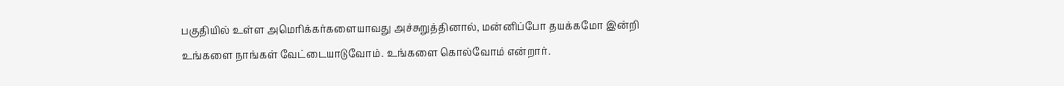பகுதியில் உள்ள அமெரிக்கர்களையாவது அச்சுறுத்தினால், மன்னிப்போ தயக்கமோ இன்றி உங்களை நாங்கள் வேட்டையாடுவோம். உங்களை கொல்வோம் என்றார்.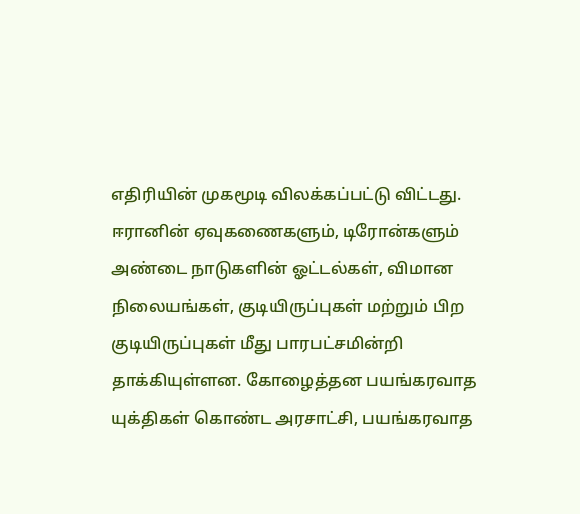எதிரியின் முகமூடி விலக்கப்பட்டு விட்டது. ஈரானின் ஏவுகணைகளும், டிரோன்களும் அண்டை நாடுகளின் ஓட்டல்கள், விமான நிலையங்கள், குடியிருப்புகள் மற்றும் பிற குடியிருப்புகள் மீது பாரபட்சமின்றி தாக்கியுள்ளன. கோழைத்தன பயங்கரவாத யுக்திகள் கொண்ட அரசாட்சி, பயங்கரவாத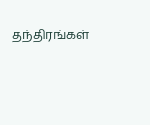தந்திரங்கள்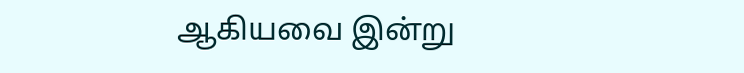ஆகியவை இன்று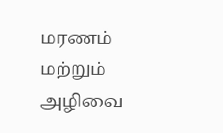மரணம் மற்றும் அழிவை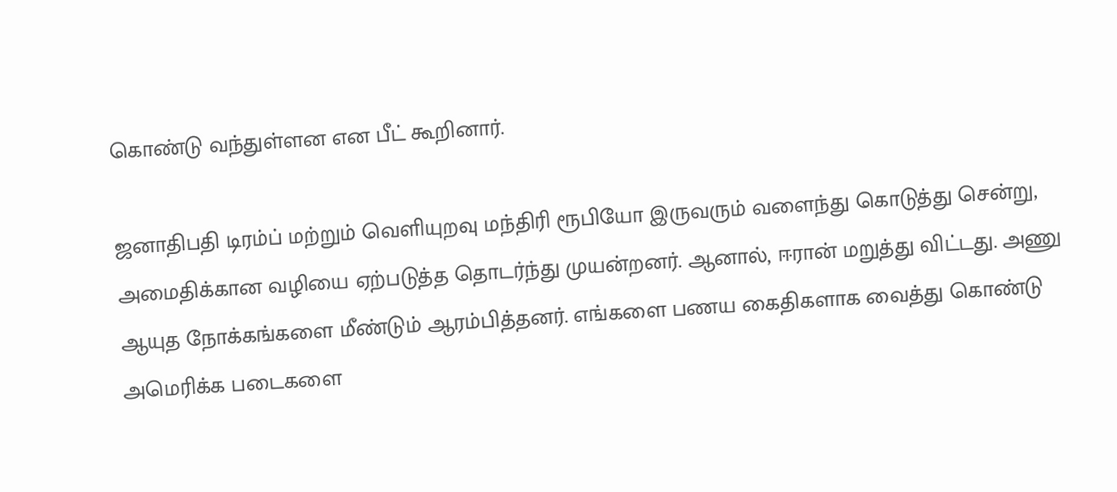கொண்டு வந்துள்ளன என பீட் கூறினார்.

ஜனாதிபதி டிரம்ப் மற்றும் வெளியுறவு மந்திரி ரூபியோ இருவரும் வளைந்து கொடுத்து சென்று, அமைதிக்கான வழியை ஏற்படுத்த தொடர்ந்து முயன்றனர். ஆனால், ஈரான் மறுத்து விட்டது. அணு ஆயுத நோக்கங்களை மீண்டும் ஆரம்பித்தனர். எங்களை பணய கைதிகளாக வைத்து கொண்டு அமெரிக்க படைகளை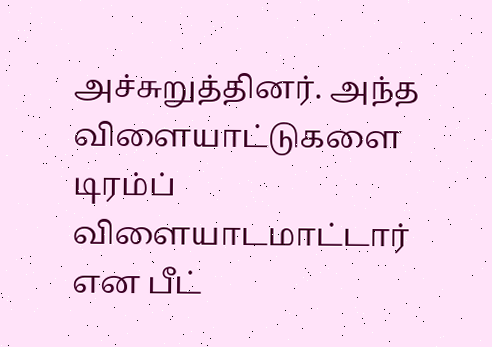அச்சுறுத்தினர். அந்த விளையாட்டுகளை டிரம்ப் விளையாடமாட்டார் என பீட்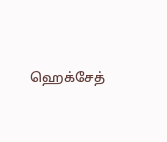ஹெக்சேத்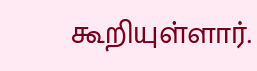கூறியுள்ளார்.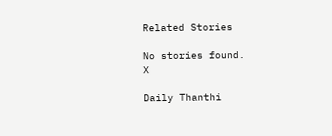Related Stories

No stories found.
X

Daily Thanthi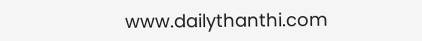www.dailythanthi.com